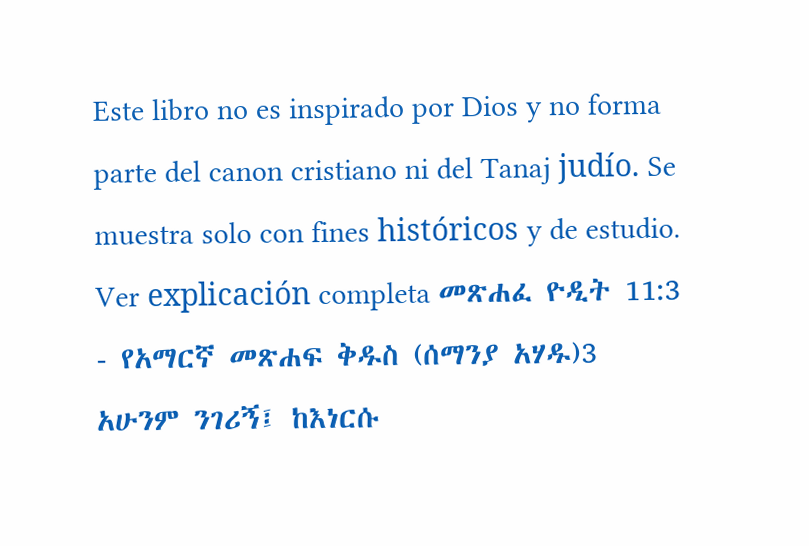Este libro no es inspirado por Dios y no forma parte del canon cristiano ni del Tanaj judío. Se muestra solo con fines históricos y de estudio. Ver explicación completa መጽሐፈ ዮዲት 11:3 - የአማርኛ መጽሐፍ ቅዱስ (ሰማንያ አሃዱ)3 አሁንም ንገሪኝ፤ ከእነርሱ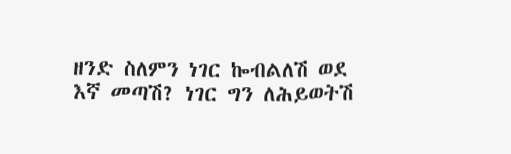ዘንድ ስለምን ነገር ኰብልለሽ ወደ እኛ መጣሽ? ነገር ግን ለሕይወትሽ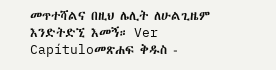መጥተሻልና በዚህ ሌሊት ለሁልጊዜም እንድትድኚ እመኝ። Ver Capítuloመጽሐፍ ቅዱስ -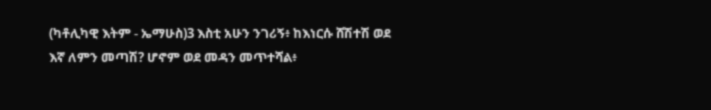(ካቶሊካዊ እትም - ኤማሁስ)3 እስቲ አሁን ንገሪኝ፥ ከእነርሱ ሸሽተሽ ወደ እኛ ለምን መጣሽ? ሆኖም ወደ መዳን መጥተሻል፥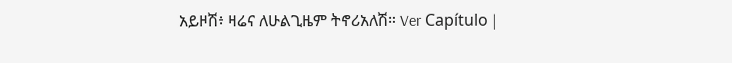አይዞሽ፥ ዛሬና ለሁልጊዜም ትኖሪአለሽ። Ver Capítulo |